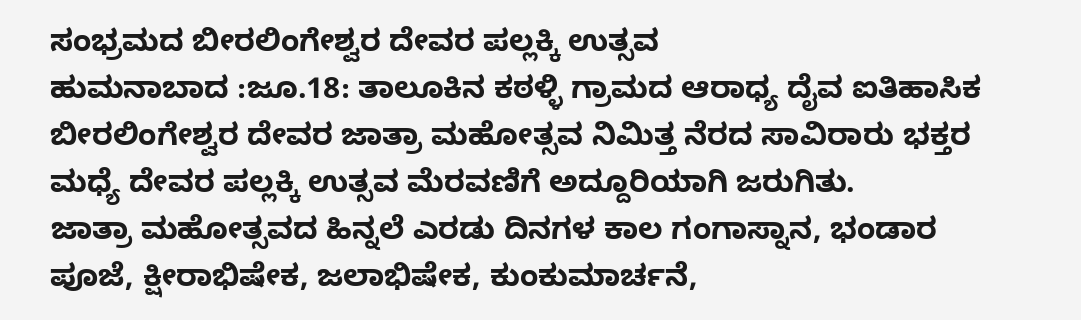ಸಂಭ್ರಮದ ಬೀರಲಿಂಗೇಶ್ವರ ದೇವರ ಪಲ್ಲಕ್ಕಿ ಉತ್ಸವ
ಹುಮನಾಬಾದ :ಜೂ.18: ತಾಲೂಕಿನ ಕಠಳ್ಳಿ ಗ್ರಾಮದ ಆರಾಧ್ಯ ದೈವ ಐತಿಹಾಸಿಕ ಬೀರಲಿಂಗೇಶ್ವರ ದೇವರ ಜಾತ್ರಾ ಮಹೋತ್ಸವ ನಿಮಿತ್ತ ನೆರದ ಸಾವಿರಾರು ಭಕ್ತರ ಮಧ್ಯೆ ದೇವರ ಪಲ್ಲಕ್ಕಿ ಉತ್ಸವ ಮೆರವಣಿಗೆ ಅದ್ದೂರಿಯಾಗಿ ಜರುಗಿತು.
ಜಾತ್ರಾ ಮಹೋತ್ಸವದ ಹಿನ್ನಲೆ ಎರಡು ದಿನಗಳ ಕಾಲ ಗಂಗಾಸ್ನಾನ, ಭಂಡಾರ ಪೂಜೆ, ಕ್ಷೀರಾಭಿಷೇಕ, ಜಲಾಭಿಷೇಕ, ಕುಂಕುಮಾರ್ಚನೆ,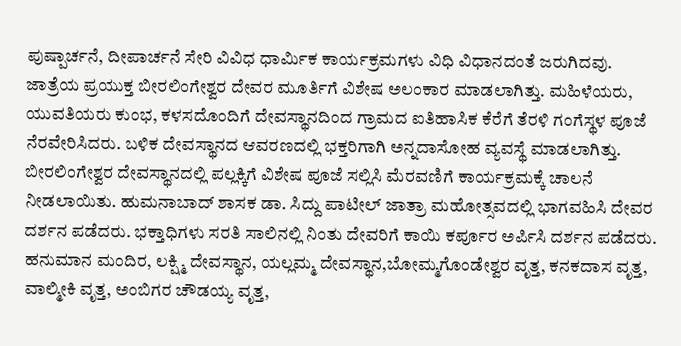ಪುಷ್ಪಾರ್ಚನೆ, ದೀಪಾರ್ಚನೆ ಸೇರಿ ವಿವಿಧ ಧಾರ್ಮಿಕ ಕಾರ್ಯಕ್ರಮಗಳು ವಿಧಿ ವಿಧಾನದಂತೆ ಜರುಗಿದವು.
ಜಾತ್ರೆಯ ಪ್ರಯುಕ್ತ ಬೀರಲಿಂಗೇಶ್ವರ ದೇವರ ಮೂರ್ತಿಗೆ ವಿಶೇಷ ಅಲಂಕಾರ ಮಾಡಲಾಗಿತ್ತು. ಮಹಿಳೆಯರು, ಯುವತಿಯರು ಕುಂಭ, ಕಳಸದೊಂದಿಗೆ ದೇವಸ್ಥಾನದಿಂದ ಗ್ರಾಮದ ಐತಿಹಾಸಿಕ ಕೆರೆಗೆ ತೆರಳಿ ಗಂಗೆಸ್ಥಳ ಪೂಜೆ ನೆರವೇರಿಸಿದರು. ಬಳಿಕ ದೇವಸ್ಥಾನದ ಆವರಣದಲ್ಲಿ ಭಕ್ತರಿಗಾಗಿ ಅನ್ನದಾಸೋಹ ವ್ಯವಸ್ಥೆ ಮಾಡಲಾಗಿತ್ತು.
ಬೀರಲಿಂಗೇಶ್ವರ ದೇವಸ್ಥಾನದಲ್ಲಿ ಪಲ್ಲಕ್ಕಿಗೆ ವಿಶೇಷ ಪೂಜೆ ಸಲ್ಲಿಸಿ ಮೆರವಣಿಗೆ ಕಾರ್ಯಕ್ರಮಕ್ಕೆ ಚಾಲನೆ ನೀಡಲಾಯಿತು. ಹುಮನಾಬಾದ್ ಶಾಸಕ ಡಾ. ಸಿದ್ದು ಪಾಟೀಲ್ ಜಾತ್ರಾ ಮಹೋತ್ಸವದಲ್ಲಿ ಭಾಗವಹಿಸಿ ದೇವರ ದರ್ಶನ ಪಡೆದರು. ಭಕ್ತಾಧಿಗಳು ಸರತಿ ಸಾಲಿನಲ್ಲಿ ನಿಂತು ದೇವರಿಗೆ ಕಾಯಿ ಕರ್ಪೂರ ಅರ್ಪಿಸಿ ದರ್ಶನ ಪಡೆದರು.
ಹನುಮಾನ ಮಂದಿರ, ಲಕ್ಷ್ಮಿ ದೇವಸ್ಥಾನ, ಯಲ್ಲಮ್ಮ ದೇವಸ್ಥಾನ,ಬೋಮ್ಮಗೊಂಡೇಶ್ವರ ವೃತ್ತ, ಕನಕದಾಸ ವೃತ್ತ, ವಾಲ್ಮೀಕಿ ವೃತ್ತ, ಅಂಬಿಗರ ಚೌಡಯ್ಯ ವೃತ್ತ,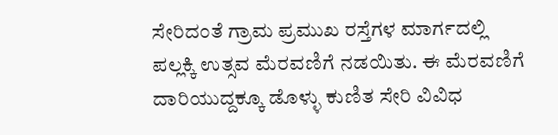ಸೇರಿದಂತೆ ಗ್ರಾಮ ಪ್ರಮುಖ ರಸ್ತೆಗಳ ಮಾರ್ಗದಲ್ಲಿ ಪಲ್ಲಕ್ಕಿ ಉತ್ಸವ ಮೆರವಣಿಗೆ ನಡಯಿತು. ಈ ಮೆರವಣಿಗೆ ದಾರಿಯುದ್ದಕ್ಕೂ ಡೊಳ್ಳು ಕುಣಿತ ಸೇರಿ ವಿವಿಧ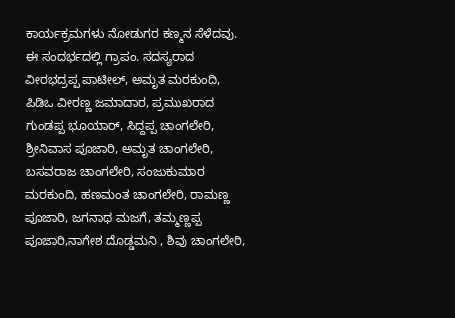ಕಾರ್ಯಕ್ರಮಗಳು ನೋಡುಗರ ಕಣ್ಮನ ಸೆಳೆದವು.
ಈ ಸಂದರ್ಭದಲ್ಲಿ ಗ್ರಾಪಂ. ಸದಸ್ಯರಾದ ವೀರಭದ್ರಪ್ಪ ಪಾಟೀಲ್, ಅಮೃತ ಮರಕುಂದಿ, ಪಿಡಿಒ ವೀರಣ್ಣ ಜಮಾದಾರ, ಪ್ರಮುಖರಾದ ಗುಂಡಪ್ಪ ಭೂಯಾರ್, ಸಿದ್ದಪ್ಪ ಚಾಂಗಲೇರಿ, ಶ್ರೀನಿವಾಸ ಪೂಜಾರಿ, ಅಮೃತ ಚಾಂಗಲೇರಿ, ಬಸವರಾಜ ಚಾಂಗಲೇರಿ, ಸಂಜುಕುಮಾರ ಮರಕುಂದಿ, ಹಣಮಂತ ಚಾಂಗಲೇರಿ, ರಾಮಣ್ಣ ಪೂಜಾರಿ, ಜಗನಾಥ ಮಜಗೆ, ತಮ್ಮಣ್ಣಪ್ಪ ಪೂಜಾರಿ,ನಾಗೇಶ ದೊಡ್ಡಮನಿ , ಶಿವು ಚಾಂಗಲೇರಿ,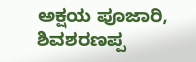ಅಕ್ಷಯ ಪೂಜಾರಿ, ಶಿವಶರಣಪ್ಪ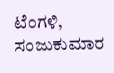ಟೆಂಗಳಿ, ಸಂಜುಕುಮಾರ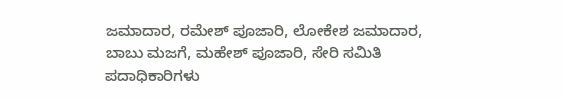ಜಮಾದಾರ, ರಮೇಶ್ ಪೂಜಾರಿ, ಲೋಕೇಶ ಜಮಾದಾರ, ಬಾಬು ಮಜಗೆ, ಮಹೇಶ್ ಪೂಜಾರಿ, ಸೇರಿ ಸಮಿತಿ ಪದಾಧಿಕಾರಿಗಳು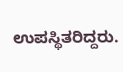ಉಪಸ್ಥಿತರಿದ್ದರು.